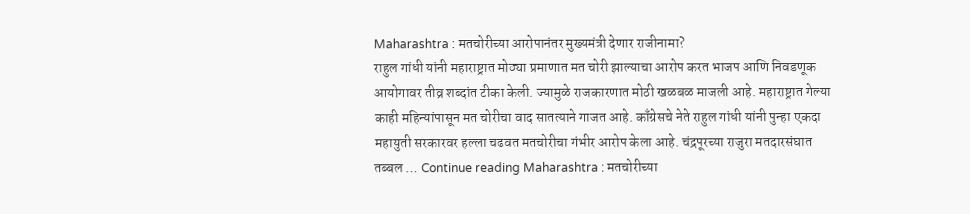Maharashtra : मतचोरीच्या आरोपानंतर मुख्यमंत्री देणार राजीनामा?
राहुल गांधी यांनी महाराष्ट्रात मोठ्या प्रमाणात मत चोरी झाल्याचा आरोप करत भाजप आणि निवडणूक आयोगावर तीव्र शब्दांत टीका केली. ज्यामुळे राजकारणात मोठी खळबळ माजली आहे. महाराष्ट्रात गेल्या काही महिन्यांपासून मत चोरीचा वाद सातत्याने गाजत आहे. काँग्रेसचे नेते राहुल गांधी यांनी पुन्हा एकदा महायुती सरकारवर हल्ला चढवत मतचोरीचा गंभीर आरोप केला आहे. चंद्रपूरच्या राजुरा मतदारसंघात तब्बल … Continue reading Maharashtra : मतचोरीच्या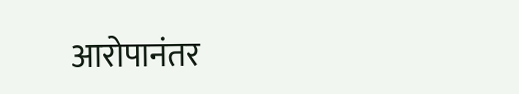आरोपानंतर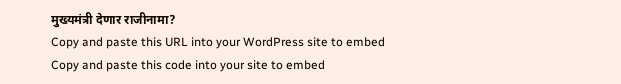मुख्यमंत्री देणार राजीनामा?
Copy and paste this URL into your WordPress site to embed
Copy and paste this code into your site to embed